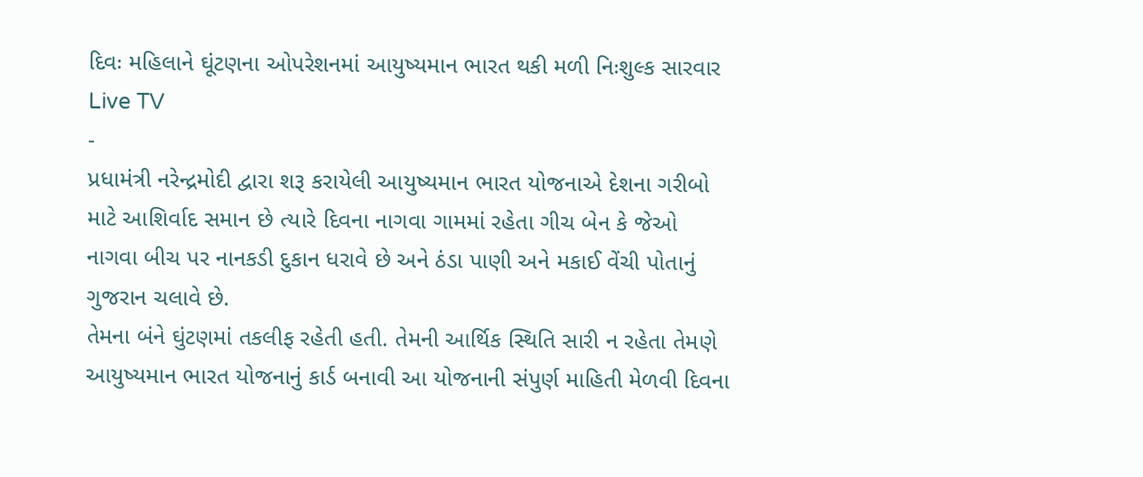દિવઃ મહિલાને ઘૂંટણના ઓપરેશનમાં આયુષ્યમાન ભારત થકી મળી નિઃશુલ્ક સારવાર
Live TV
-
પ્રધામંત્રી નરેન્દ્રમોદી દ્વારા શરૂ કરાયેલી આયુષ્યમાન ભારત યોજનાએ દેશના ગરીબો માટે આશિર્વાદ સમાન છે ત્યારે દિવના નાગવા ગામમાં રહેતા ગીચ બેન કે જેઓ નાગવા બીચ પર નાનકડી દુકાન ધરાવે છે અને ઠંડા પાણી અને મકાઈ વેંચી પોતાનું ગુજરાન ચલાવે છે.
તેમના બંને ઘુંટણમાં તકલીફ રહેતી હતી. તેમની આર્થિક સ્થિતિ સારી ન રહેતા તેમણે આયુષ્યમાન ભારત યોજનાનું કાર્ડ બનાવી આ યોજનાની સંપુર્ણ માહિતી મેળવી દિવના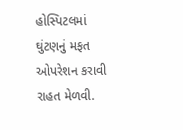હોસ્પિટલમાં ઘુંટણનું મફત ઓપરેશન કરાવી રાહત મેળવી.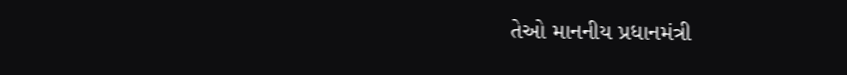તેઓ માનનીય પ્રધાનમંત્રી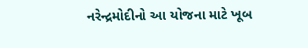નરેન્દ્રમોદીનો આ યોજના માટે ખૂબ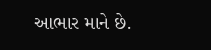આભાર માને છે.